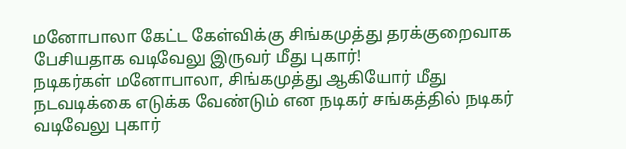மனோபாலா கேட்ட கேள்விக்கு சிங்கமுத்து தரக்குறைவாக பேசியதாக வடிவேலு இருவர் மீது புகார்!
நடிகர்கள் மனோபாலா, சிங்கமுத்து ஆகியோர் மீது நடவடிக்கை எடுக்க வேண்டும் என நடிகர் சங்கத்தில் நடிகர் வடிவேலு புகார்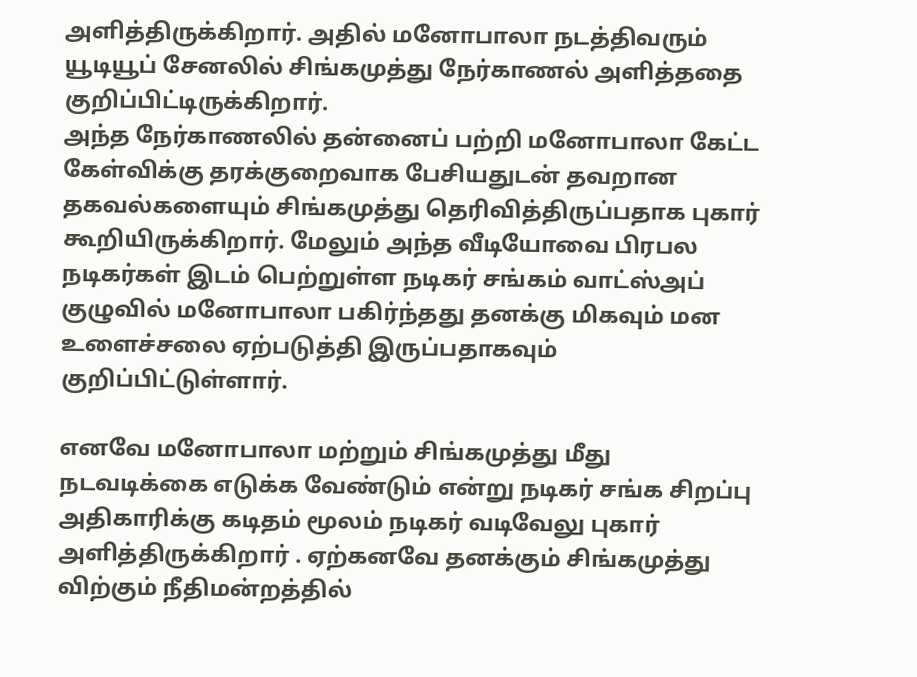அளித்திருக்கிறார். அதில் மனோபாலா நடத்திவரும் யூடியூப் சேனலில் சிங்கமுத்து நேர்காணல் அளித்ததை குறிப்பிட்டிருக்கிறார்.
அந்த நேர்காணலில் தன்னைப் பற்றி மனோபாலா கேட்ட கேள்விக்கு தரக்குறைவாக பேசியதுடன் தவறான தகவல்களையும் சிங்கமுத்து தெரிவித்திருப்பதாக புகார் கூறியிருக்கிறார். மேலும் அந்த வீடியோவை பிரபல நடிகர்கள் இடம் பெற்றுள்ள நடிகர் சங்கம் வாட்ஸ்அப் குழுவில் மனோபாலா பகிர்ந்தது தனக்கு மிகவும் மன உளைச்சலை ஏற்படுத்தி இருப்பதாகவும் குறிப்பிட்டுள்ளார்.

எனவே மனோபாலா மற்றும் சிங்கமுத்து மீது நடவடிக்கை எடுக்க வேண்டும் என்று நடிகர் சங்க சிறப்பு அதிகாரிக்கு கடிதம் மூலம் நடிகர் வடிவேலு புகார் அளித்திருக்கிறார் . ஏற்கனவே தனக்கும் சிங்கமுத்து விற்கும் நீதிமன்றத்தில்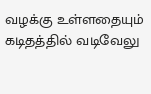வழக்கு உள்ளதையும் கடிதத்தில் வடிவேலு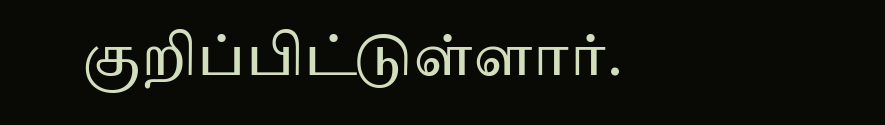குறிப்பிட்டுள்ளார்.